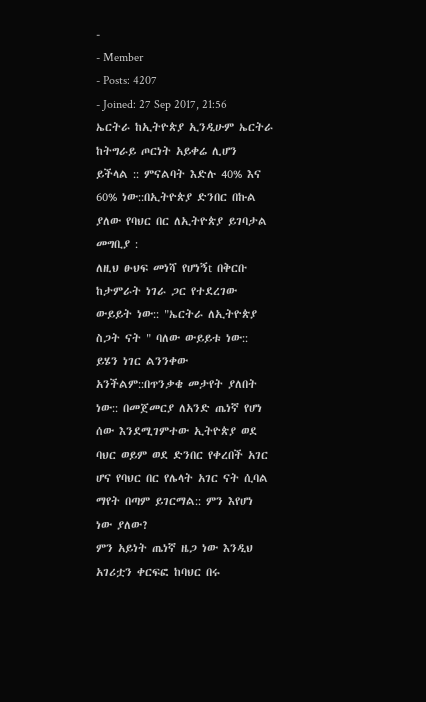-
- Member
- Posts: 4207
- Joined: 27 Sep 2017, 21:56
ኤርትራ ከኢትዮጵያ ኢንዲሁም ኤርትራ ከትግራይ ጦርነት አይቀሬ ሊሆን ይችላል :: ምናልባት እድሉ 40% እና 60% ነው::በኢትዮጵያ ድንበር በኩል ያለው የባህር በር ለኢትዮጵያ ይገባታል
መግቢያ :
ለዚህ ፁህፍ መነሻ የሆነኝt በቅርቡ ከታምራት ነገራ ጋር የተደረገው ውይይት ነው:: "ኤርትራ ለኢትዮጵያ ስጋት ናት " ባለው ውይይቱ ነው:: ይሄን ነገር ልንንቀው አንችልም::በጥንቃቄ መታየት ያለበት ነው:: በመጀመርያ ለአንድ ጤነኛ የሆነ ሰው እንደሚገምተው ኢትዮጵያ ወደ ባህር ወይም ወደ ድንበር የቀረበች አገር ሆና የባህር በር የሌላት አገር ናት ሲባል ማየት በጣም ይገርማል:: ምን እየሆነ ነው ያለው?
ምን አይነት ጤነኛ ዜጋ ነው እንዲህ አገሪቷን ቀርፍፎ ከባህር በሩ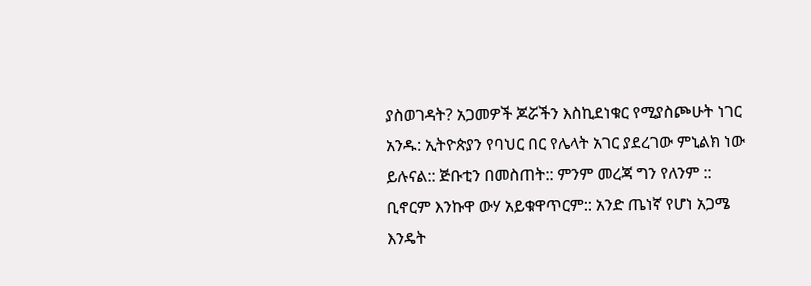ያስወገዳት? አጋመዎች ጆሯችን እስኪደነቁር የሚያስጮሁት ነገር አንዱ: ኢትዮጵያን የባህር በር የሌላት አገር ያደረገው ምኒልክ ነው ይሉናል:: ጅቡቲን በመስጠት:: ምንም መረጃ ግን የለንም :: ቢኖርም እንኩዋ ውሃ አይቁዋጥርም:: አንድ ጤነኛ የሆነ አጋሜ እንዴት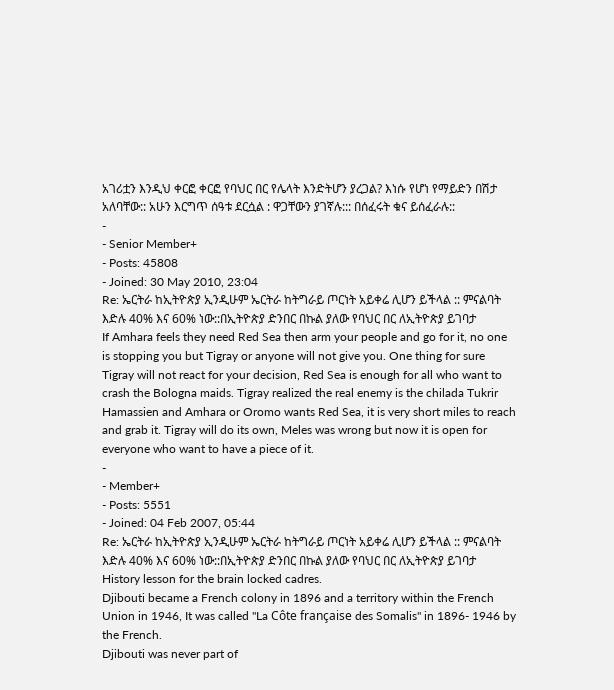አገሪቷን እንዲህ ቀርፎ ቀርፎ የባህር በር የሌላት እንድትሆን ያረጋል? እነሱ የሆነ የማይድን በሽታ አለባቸው:: አሁን እርግጥ ሰዓቱ ደርሷል : ዋጋቸውን ያገኛሉ::: በሰፈሩት ቁና ይሰፈራሉ::
-
- Senior Member+
- Posts: 45808
- Joined: 30 May 2010, 23:04
Re: ኤርትራ ከኢትዮጵያ ኢንዲሁም ኤርትራ ከትግራይ ጦርነት አይቀሬ ሊሆን ይችላል :: ምናልባት እድሉ 40% እና 60% ነው::በኢትዮጵያ ድንበር በኩል ያለው የባህር በር ለኢትዮጵያ ይገባታ
If Amhara feels they need Red Sea then arm your people and go for it, no one is stopping you but Tigray or anyone will not give you. One thing for sure Tigray will not react for your decision, Red Sea is enough for all who want to crash the Bologna maids. Tigray realized the real enemy is the chilada Tukrir Hamassien and Amhara or Oromo wants Red Sea, it is very short miles to reach and grab it. Tigray will do its own, Meles was wrong but now it is open for everyone who want to have a piece of it.
-
- Member+
- Posts: 5551
- Joined: 04 Feb 2007, 05:44
Re: ኤርትራ ከኢትዮጵያ ኢንዲሁም ኤርትራ ከትግራይ ጦርነት አይቀሬ ሊሆን ይችላል :: ምናልባት እድሉ 40% እና 60% ነው::በኢትዮጵያ ድንበር በኩል ያለው የባህር በር ለኢትዮጵያ ይገባታ
History lesson for the brain locked cadres.
Djibouti became a French colony in 1896 and a territory within the French Union in 1946, It was called "La Côte française des Somalis" in 1896- 1946 by the French.
Djibouti was never part of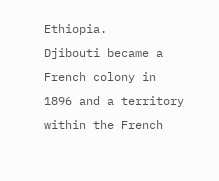Ethiopia.
Djibouti became a French colony in 1896 and a territory within the French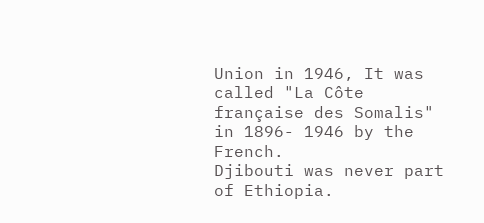Union in 1946, It was called "La Côte française des Somalis" in 1896- 1946 by the French.
Djibouti was never part of Ethiopia.